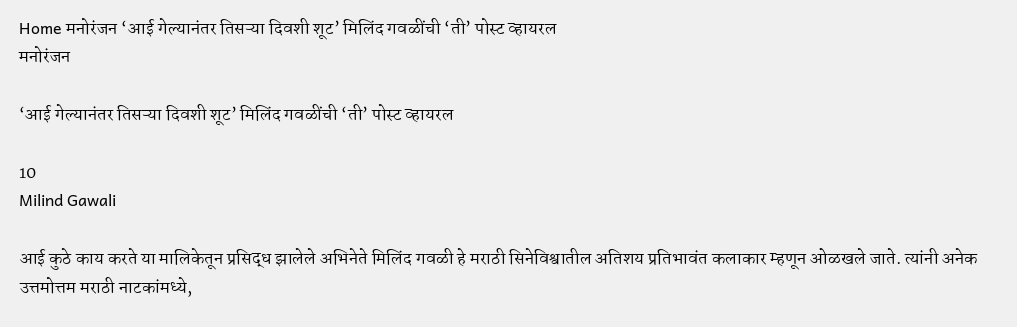Home मनोरंजन ‘आई गेल्यानंतर तिसऱ्या दिवशी शूट’ मिलिंद गवळींची ‘ती’ पोस्ट व्हायरल
मनोरंजन

‘आई गेल्यानंतर तिसऱ्या दिवशी शूट’ मिलिंद गवळींची ‘ती’ पोस्ट व्हायरल

10
Milind Gawali

आई कुठे काय करते या मालिकेतून प्रसिद्ध झालेले अभिनेते मिलिंद गवळी हे मराठी सिनेविश्वातील अतिशय प्रतिभावंत कलाकार म्हणून ओळखले जाते. त्यांनी अनेक उत्तमोत्तम मराठी नाटकांमध्ये,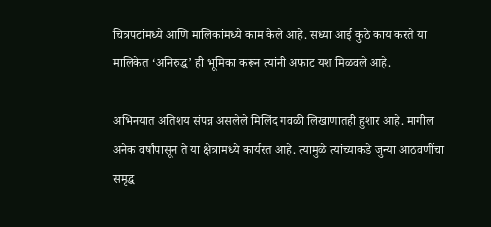चित्रपटांमध्ये आणि मालिकांमध्ये काम केले आहे. सध्या आई कुठे काय करते या मालिकेत ‘अनिरुद्ध’ ही भूमिका करून त्यांनी अफाट यश मिळवले आहे.

अभिनयात अतिशय संपन्न असलेले मिलिंद गवळी लिखाणातही हुशार आहे. मागील अनेक वर्षांपासून ते या क्षेत्रामध्ये कार्यरत आहे. त्यामुळे त्यांच्याकडे जुन्या आठवणींचा समृद्ध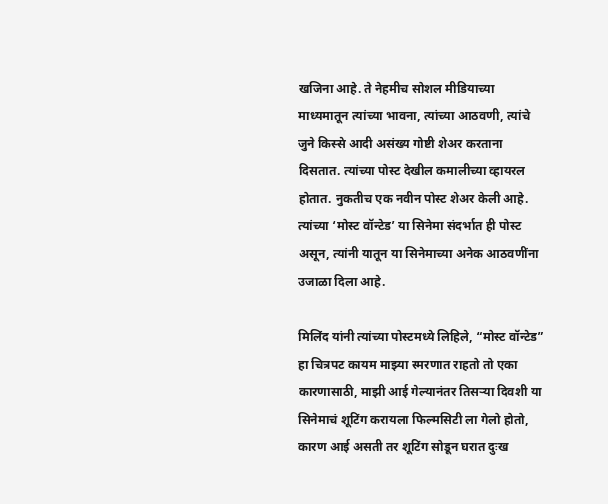खजिना आहे. ते नेहमीच सोशल मीडियाच्या माध्यमातून त्यांच्या भावना, त्यांच्या आठवणी, त्यांचे जुने किस्से आदी असंख्य गोष्टी शेअर करताना दिसतात. त्यांच्या पोस्ट देखील कमालीच्या व्हायरल होतात. नुकतीच एक नवीन पोस्ट शेअर केली आहे. त्यांच्या ‘मोस्ट वॉन्टेड’ या सिनेमा संदर्भात ही पोस्ट असून, त्यांनी यातून या सिनेमाच्या अनेक आठवणींना उजाळा दिला आहे.

मिलिंद यांनी त्यांच्या पोस्टमध्ये लिहिले, “मोस्ट वॉन्टेड” हा चित्रपट कायम माझ्या स्मरणात राहतो तो एका कारणासाठी, माझी आई गेल्यानंतर तिसऱ्या दिवशी या सिनेमाचं शूटिंग करायला फिल्मसिटी ला गेलो होतो, कारण आई असती तर शूटिंग सोडून घरात दुःख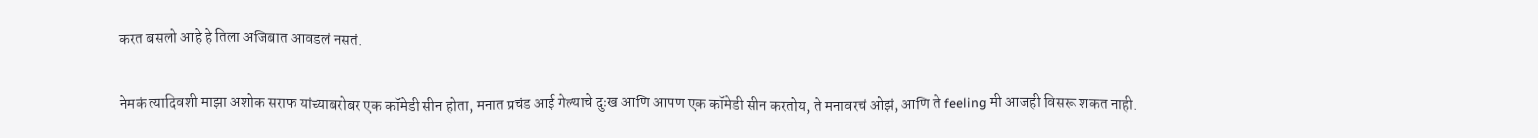करत बसलो आहे हे तिला अजिबात आवडलं नसतं.

नेमकं त्यादिवशी माझा अशोक सराफ यांच्याबरोबर एक कॉमेडी सीन होता, मनात प्रचंड आई गेल्याचे दुःख आणि आपण एक कॉमेडी सीन करतोय, ते मनावरचं ओझं, आणि ते feeling मी आजही विसरू शकत नाही.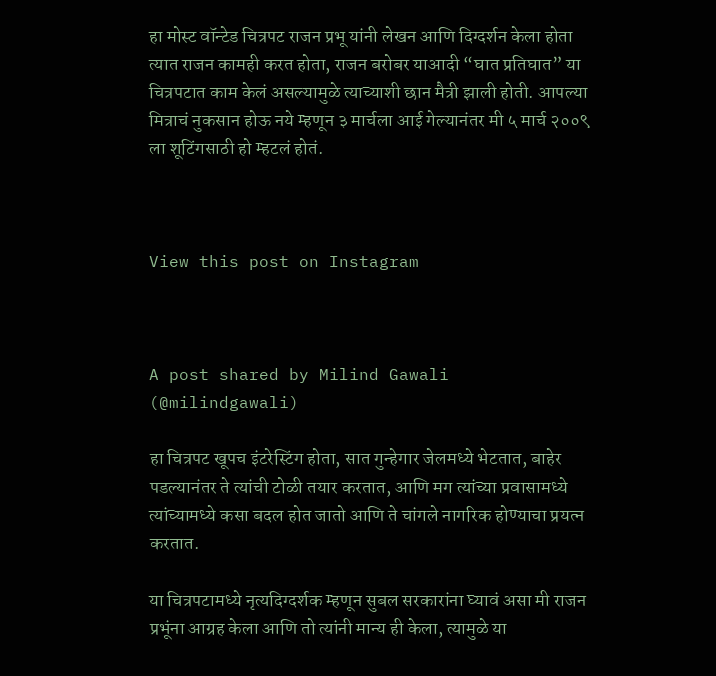हा मोस्ट वॉन्टेड चित्रपट राजन प्रभू यांनी लेखन आणि दिग्दर्शन केला होता त्यात राजन कामही करत होता, राजन बरोबर याआदी “घात प्रतिघात” या चित्रपटात काम केलं असल्यामुळे त्याच्याशी छान मैत्री झाली होती. आपल्या मित्राचं नुकसान होऊ नये म्हणून ३ मार्चला आई गेल्यानंतर मी ५ मार्च २००९ ला शूटिंगसाठी हो म्हटलं होतं.



View this post on Instagram



A post shared by Milind Gawali (@milindgawali)

हा चित्रपट खूपच इंटरेस्टिंग होता, सात गुन्हेगार जेलमध्ये भेटतात, बाहेर पडल्यानंतर ते त्यांची टोळी तयार करतात, आणि मग त्यांच्या प्रवासामध्ये त्यांच्यामध्ये कसा बदल होत जातो आणि ते चांगले नागरिक होण्याचा प्रयत्न करतात.

या चित्रपटामध्ये नृत्यदिग्दर्शक म्हणून सुबल सरकारांना घ्यावं असा मी राजन प्रभूंना आग्रह केला आणि तो त्यांनी मान्य ही केला, त्यामुळे या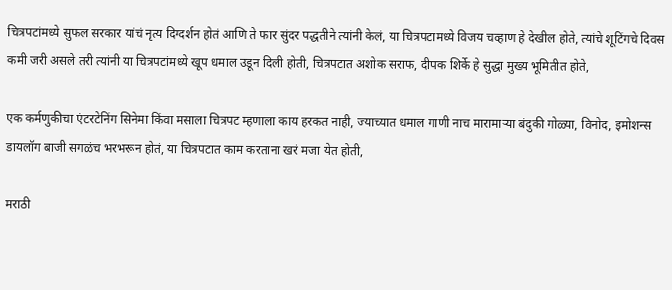चित्रपटांमध्ये सुफल सरकार यांचं नृत्य दिग्दर्शन होतं आणि ते फार सुंदर पद्धतीने त्यांनी केलं, या चित्रपटामध्ये विजय चव्हाण हे देखील होते, त्यांचे शूटिंगचे दिवस कमी जरी असले तरी त्यांनी या चित्रपटांमध्ये खूप धमाल उडून दिली होती, चित्रपटात अशोक सराफ, दीपक शिर्के हे सुद्धा मुख्य भूमितीत होते,

एक कर्मणुकीचा एंटरटेनिंग सिनेमा किंवा मसाला चित्रपट म्हणाला काय हरकत नाही, ज्याच्यात धमाल गाणी नाच मारामाऱ्या बंदुकी गोळ्या, विनोद, इमोशन्स डायलॉग बाजी सगळंच भरभरून होतं, या चित्रपटात काम करताना खरं मजा येत होती,

मराठी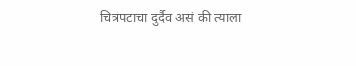चित्रपटाचा दुर्दैव असं की त्याला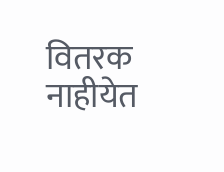वितरक नाहीयेत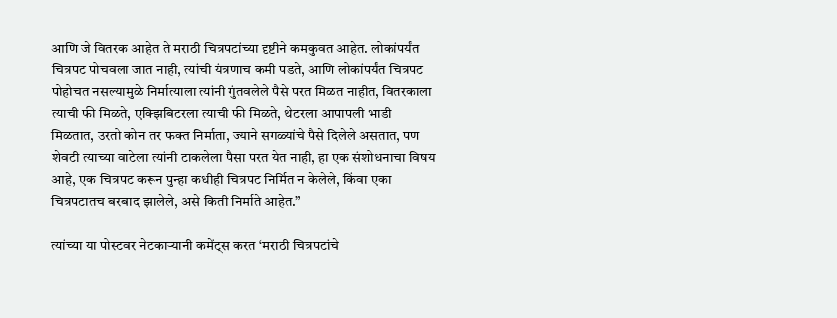आणि जे वितरक आहेत ते मराठी चित्रपटांच्या दृष्टीने कमकुवत आहेत. लोकांपर्यंत चित्रपट पोचवला जात नाही, त्यांची यंत्रणाच कमी पडते, आणि लोकांपर्यंत चित्रपट पोहोचत नसल्यामुळे निर्मात्याला त्यांनी गुंतवलेले पैसे परत मिळत नाहीत, वितरकाला त्याची फी मिळते, एक्झिबिटरला त्याची फी मिळते, थेटरला आपापली भाडी मिळतात, उरतो कोन तर फक्त निर्माता, ज्याने सगळ्यांचे पैसे दिलेले असतात, पण शेवटी त्याच्या वाटेला त्यांनी टाकलेला पैसा परत येत नाही, हा एक संशोधनाचा विषय आहे, एक चित्रपट करून पुन्हा कधीही चित्रपट निर्मित न केलेले, किंवा एका चित्रपटातच बरबाद झालेले, असे किती निर्माते आहेत.”

त्यांच्या या पोस्टवर नेटकाऱ्यानी कमेंट्स करत ‘मराठी चित्रपटांचे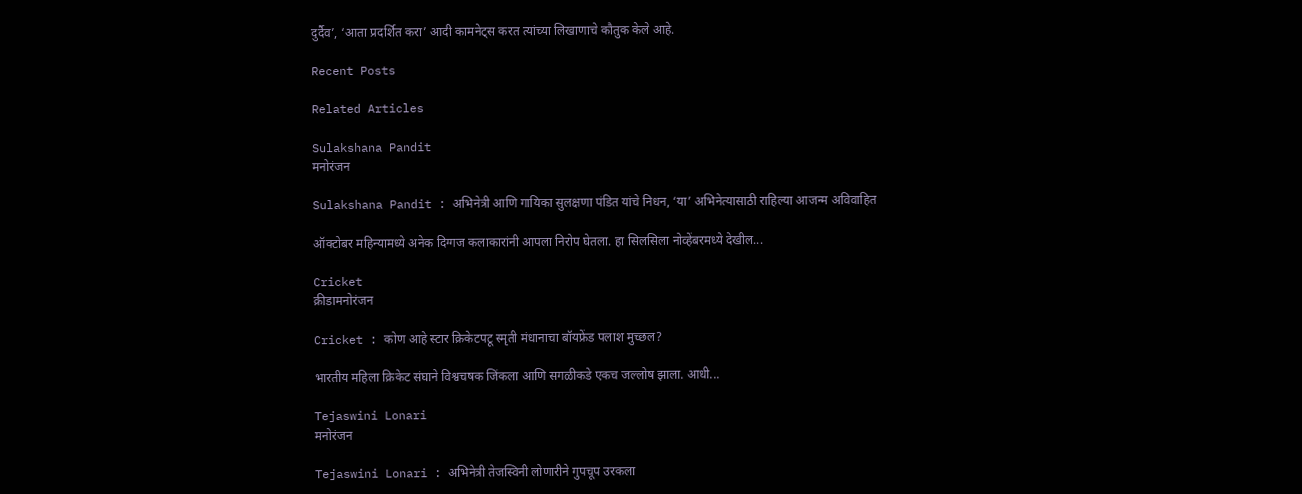दुर्दैव’, ‘आता प्रदर्शित करा’ आदी कामनेट्स करत त्यांच्या लिखाणाचे कौतुक केले आहे.

Recent Posts

Related Articles

Sulakshana Pandit
मनोरंजन

Sulakshana Pandit : अभिनेत्री आणि गायिका सुलक्षणा पंडित यांचे निधन, ‘या’ अभिनेत्यासाठी राहिल्या आजन्म अविवाहित

ऑक्टोबर महिन्यामध्ये अनेक दिग्गज कलाकारांनी आपला निरोप घेतला. हा सिलसिला नोव्हेंबरमध्ये देखील...

Cricket
क्रीडामनोरंजन

Cricket : कोण आहे स्टार क्रिकेटपटू स्मृती मंधानाचा बॉयफ्रेंड पलाश मुच्छल?

भारतीय महिला क्रिकेट संघाने विश्वचषक जिंकला आणि सगळीकडे एकच जल्लोष झाला. आधी...

Tejaswini Lonari
मनोरंजन

Tejaswini Lonari : अभिनेत्री तेजस्विनी लोणारीने गुपचूप उरकला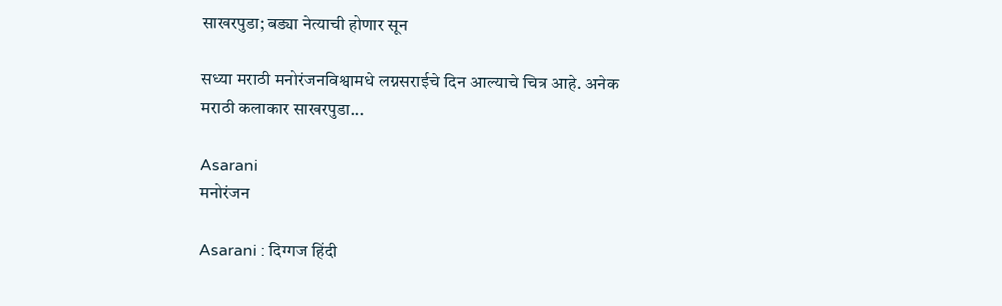साखरपुडा; बड्या नेत्याची होणार सून

सध्या मराठी मनोरंजनविश्वामधे लग्नसराईचे दिन आल्याचे चित्र आहे. अनेक मराठी कलाकार साखरपुडा...

Asarani
मनोरंजन

Asarani : दिग्गज हिंदी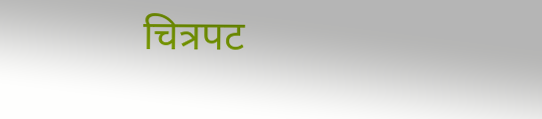चित्रपट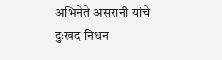अभिनेते असरानी यांचे दुःखद निधन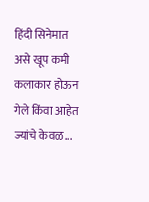हिंदी सिनेमात असे खूप कमी कलाकार होऊन गेले किंवा आहेत ज्यांचे केवळ...